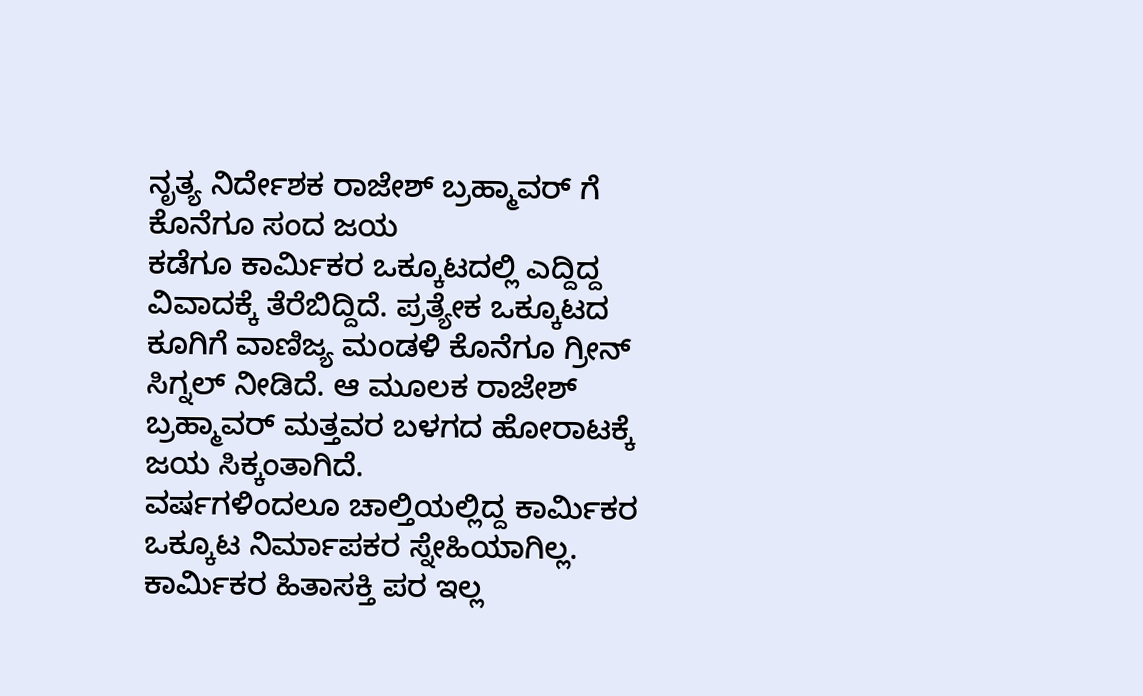ನೃತ್ಯ ನಿರ್ದೇಶಕ ರಾಜೇಶ್ ಬ್ರಹ್ಮಾವರ್ ಗೆ ಕೊನೆಗೂ ಸಂದ ಜಯ
ಕಡೆಗೂ ಕಾರ್ಮಿಕರ ಒಕ್ಕೂಟದಲ್ಲಿ ಎದ್ದಿದ್ದ ವಿವಾದಕ್ಕೆ ತೆರೆಬಿದ್ದಿದೆ. ಪ್ರತ್ಯೇಕ ಒಕ್ಕೂಟದ ಕೂಗಿಗೆ ವಾಣಿಜ್ಯ ಮಂಡಳಿ ಕೊನೆಗೂ ಗ್ರೀನ್ ಸಿಗ್ನಲ್ ನೀಡಿದೆ. ಆ ಮೂಲಕ ರಾಜೇಶ್ ಬ್ರಹ್ಮಾವರ್ ಮತ್ತವರ ಬಳಗದ ಹೋರಾಟಕ್ಕೆ ಜಯ ಸಿಕ್ಕಂತಾಗಿದೆ.
ವರ್ಷಗಳಿಂದಲೂ ಚಾಲ್ತಿಯಲ್ಲಿದ್ದ ಕಾರ್ಮಿಕರ ಒಕ್ಕೂಟ ನಿರ್ಮಾಪಕರ ಸ್ನೇಹಿಯಾಗಿಲ್ಲ. ಕಾರ್ಮಿಕರ ಹಿತಾಸಕ್ತಿ ಪರ ಇಲ್ಲ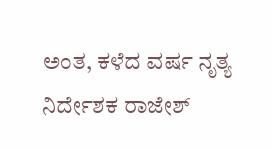ಅಂತ, ಕಳೆದ ವರ್ಷ ನೃತ್ಯ ನಿರ್ದೇಶಕ ರಾಜೇಶ್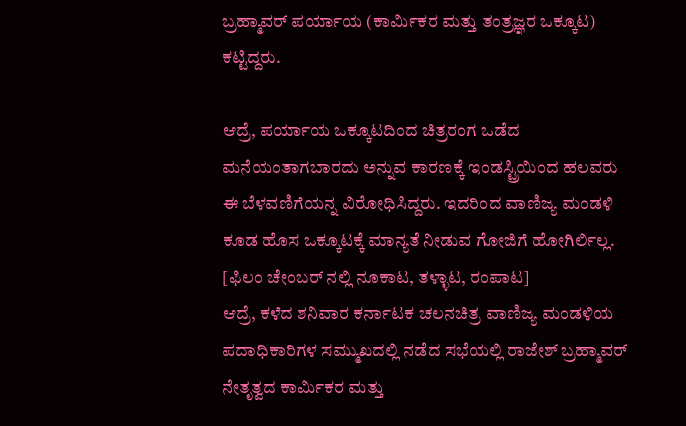ಬ್ರಹ್ಮಾವರ್ ಪರ್ಯಾಯ (ಕಾರ್ಮಿಕರ ಮತ್ತು ತಂತ್ರಜ್ಞರ ಒಕ್ಕೂಟ) ಕಟ್ಟಿದ್ದರು.

ಆದ್ರೆ, ಪರ್ಯಾಯ ಒಕ್ಕೂಟದಿಂದ ಚಿತ್ರರಂಗ ಒಡೆದ ಮನೆಯಂತಾಗಬಾರದು ಅನ್ನುವ ಕಾರಣಕ್ಕೆ ಇಂಡಸ್ಟ್ರಿಯಿಂದ ಹಲವರು ಈ ಬೆಳವಣಿಗೆಯನ್ನ ವಿರೋಧಿಸಿದ್ದರು. ಇದರಿಂದ ವಾಣಿಜ್ಯ ಮಂಡಳಿ ಕೂಡ ಹೊಸ ಒಕ್ಕೂಟಕ್ಕೆ ಮಾನ್ಯತೆ ನೀಡುವ ಗೋಜಿಗೆ ಹೋಗಿರ್ಲಿಲ್ಲ. [ಫಿಲಂ ಚೇಂಬರ್ ನಲ್ಲಿ ನೂಕಾಟ, ತಳ್ಳಾಟ, ರಂಪಾಟ]
ಆದ್ರೆ, ಕಳೆದ ಶನಿವಾರ ಕರ್ನಾಟಕ ಚಲನಚಿತ್ರ ವಾಣಿಜ್ಯ ಮಂಡಳಿಯ ಪದಾಧಿಕಾರಿಗಳ ಸಮ್ಮುಖದಲ್ಲಿ ನಡೆದ ಸಭೆಯಲ್ಲಿ ರಾಜೇಶ್ ಬ್ರಹ್ಮಾವರ್ ನೇತೃತ್ವದ ಕಾರ್ಮಿಕರ ಮತ್ತು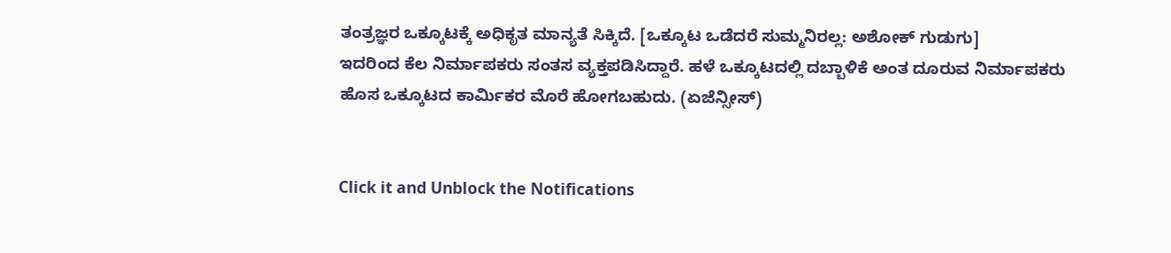ತಂತ್ರಜ್ಞರ ಒಕ್ಕೂಟಕ್ಕೆ ಅಧಿಕೃತ ಮಾನ್ಯತೆ ಸಿಕ್ಕಿದೆ. [ಒಕ್ಕೂಟ ಒಡೆದರೆ ಸುಮ್ಮನಿರಲ್ಲ: ಅಶೋಕ್ ಗುಡುಗು]
ಇದರಿಂದ ಕೆಲ ನಿರ್ಮಾಪಕರು ಸಂತಸ ವ್ಯಕ್ತಪಡಿಸಿದ್ದಾರೆ. ಹಳೆ ಒಕ್ಕೂಟದಲ್ಲಿ ದಬ್ಬಾಳಿಕೆ ಅಂತ ದೂರುವ ನಿರ್ಮಾಪಕರು ಹೊಸ ಒಕ್ಕೂಟದ ಕಾರ್ಮಿಕರ ಮೊರೆ ಹೋಗಬಹುದು. (ಏಜೆನ್ಸೀಸ್)


Click it and Unblock the Notifications